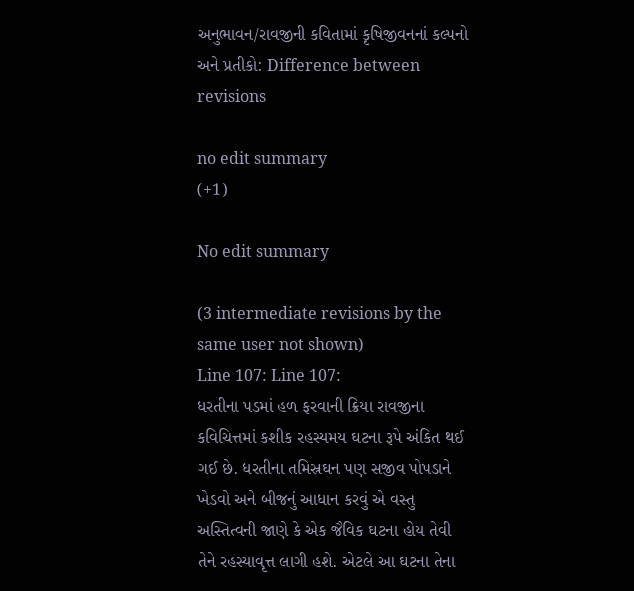અનુભાવન/રાવજીની કવિતામાં કૃષિજીવનનાં કલ્પનો અને પ્રતીકો: Difference between revisions

no edit summary
(+1)

No edit summary

(3 intermediate revisions by the same user not shown)
Line 107: Line 107:
ધરતીના પડમાં હળ ફરવાની ક્રિયા રાવજીના કવિચિત્તમાં કશીક રહસ્યમય ઘટના રૂપે અંકિત થઈ ગઈ છે. ધરતીના તમિસ્રઘન પણ સજીવ પોપડાને ખેડવો અને બીજનું આધાન કરવું એ વસ્તુ અસ્તિત્વની જાણે કે એક જૈવિક ઘટના હોય તેવી તેને રહસ્યાવૃત્ત લાગી હશે. એટલે આ ઘટના તેના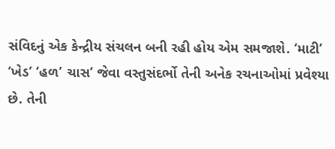સંવિદનું એક કેન્દ્રીય સંચલન બની રહી હોય એમ સમજાશે. ‘માટી’ ‘ખેડ’ ‘હળ’ ચાસ’ જેવા વસ્તુસંદર્ભો તેની અનેક રચનાઓમાં પ્રવેશ્યા છે. તેની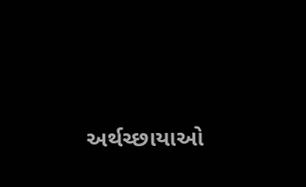અર્થચ્છાયાઓ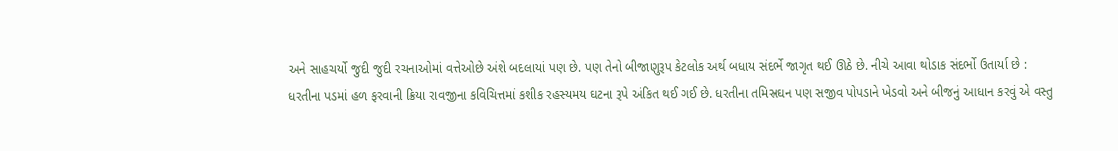અને સાહચર્યો જુદી જુદી રચનાઓમાં વત્તેઓછે અંશે બદલાયાં પણ છે. પણ તેનો બીજાણુરૂપ કેટલોક અર્થ બધાય સંદર્ભે જાગૃત થઈ ઊઠે છે. નીચે આવા થોડાક સંદર્ભો ઉતાર્યા છે :
ધરતીના પડમાં હળ ફરવાની ક્રિયા રાવજીના કવિચિત્તમાં કશીક રહસ્યમય ઘટના રૂપે અંકિત થઈ ગઈ છે. ધરતીના તમિસ્રઘન પણ સજીવ પોપડાને ખેડવો અને બીજનું આધાન કરવું એ વસ્તુ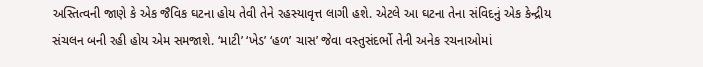અસ્તિત્વની જાણે કે એક જૈવિક ઘટના હોય તેવી તેને રહસ્યાવૃત્ત લાગી હશે. એટલે આ ઘટના તેના સંવિદનું એક કેન્દ્રીય સંચલન બની રહી હોય એમ સમજાશે. ‘માટી’ ‘ખેડ’ ‘હળ’ ચાસ’ જેવા વસ્તુસંદર્ભો તેની અનેક રચનાઓમાં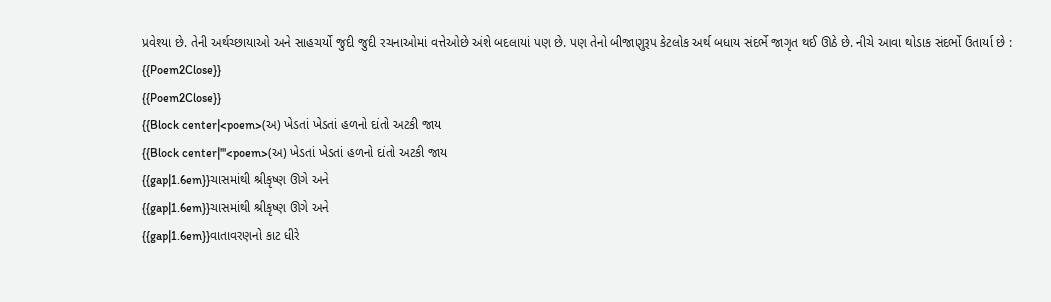પ્રવેશ્યા છે. તેની અર્થચ્છાયાઓ અને સાહચર્યો જુદી જુદી રચનાઓમાં વત્તેઓછે અંશે બદલાયાં પણ છે. પણ તેનો બીજાણુરૂપ કેટલોક અર્થ બધાય સંદર્ભે જાગૃત થઈ ઊઠે છે. નીચે આવા થોડાક સંદર્ભો ઉતાર્યા છે :
{{Poem2Close}}
{{Poem2Close}}
{{Block center|<poem>(અ) ખેડતાં ખેડતાં હળનો દાંતો અટકી જાય
{{Block center|'''<poem>(અ) ખેડતાં ખેડતાં હળનો દાંતો અટકી જાય
{{gap|1.6em}}ચાસમાંથી શ્રીકૃષ્ણ ઊગે અને
{{gap|1.6em}}ચાસમાંથી શ્રીકૃષ્ણ ઊગે અને
{{gap|1.6em}}વાતાવરણનો કાટ ધીરે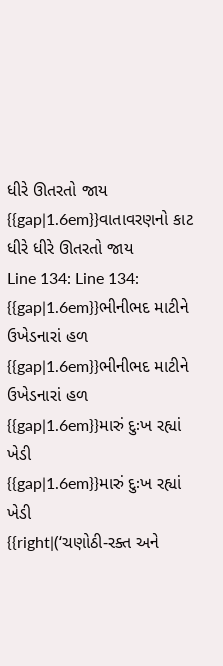ધીરે ઊતરતો જાય
{{gap|1.6em}}વાતાવરણનો કાટ ધીરે ધીરે ઊતરતો જાય
Line 134: Line 134:
{{gap|1.6em}}ભીનીભદ માટીને ઉખેડનારાં હળ
{{gap|1.6em}}ભીનીભદ માટીને ઉખેડનારાં હળ
{{gap|1.6em}}મારું દુઃખ રહ્યાં ખેડી
{{gap|1.6em}}મારું દુઃખ રહ્યાં ખેડી
{{right|(‘ચણોઠી-રક્ત અને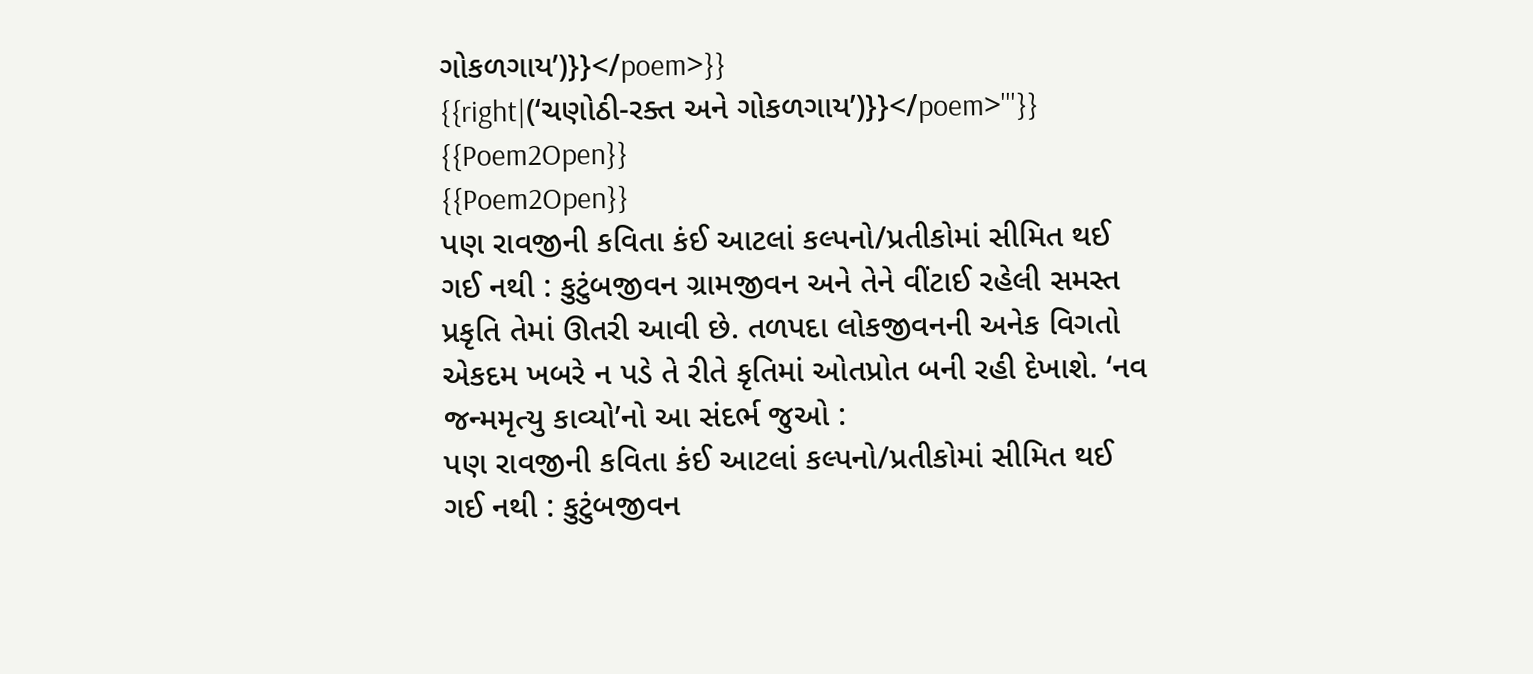ગોકળગાય’)}}</poem>}}
{{right|(‘ચણોઠી-રક્ત અને ગોકળગાય’)}}</poem>'''}}
{{Poem2Open}}
{{Poem2Open}}
પણ રાવજીની કવિતા કંઈ આટલાં કલ્પનો/પ્રતીકોમાં સીમિત થઈ ગઈ નથી : કુટુંબજીવન ગ્રામજીવન અને તેને વીંટાઈ રહેલી સમસ્ત પ્રકૃતિ તેમાં ઊતરી આવી છે. તળપદા લોકજીવનની અનેક વિગતો એકદમ ખબરે ન પડે તે રીતે કૃતિમાં ઓતપ્રોત બની રહી દેખાશે. ‘નવ જન્મમૃત્યુ કાવ્યો’નો આ સંદર્ભ જુઓ :
પણ રાવજીની કવિતા કંઈ આટલાં કલ્પનો/પ્રતીકોમાં સીમિત થઈ ગઈ નથી : કુટુંબજીવન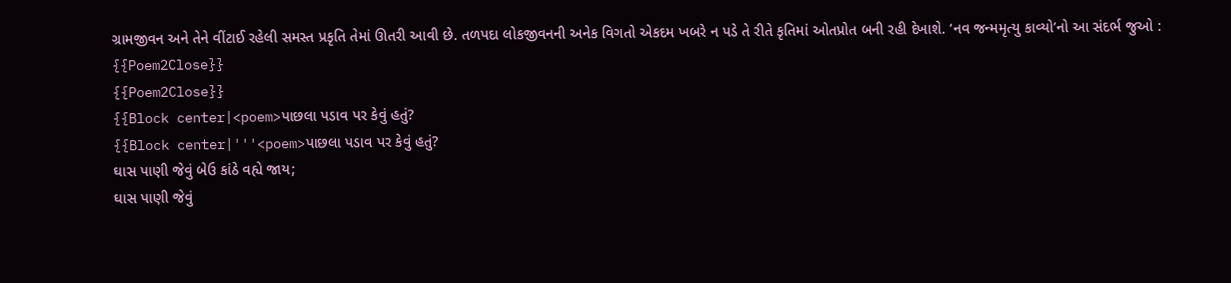ગ્રામજીવન અને તેને વીંટાઈ રહેલી સમસ્ત પ્રકૃતિ તેમાં ઊતરી આવી છે. તળપદા લોકજીવનની અનેક વિગતો એકદમ ખબરે ન પડે તે રીતે કૃતિમાં ઓતપ્રોત બની રહી દેખાશે. ‘નવ જન્મમૃત્યુ કાવ્યો’નો આ સંદર્ભ જુઓ :
{{Poem2Close}}
{{Poem2Close}}
{{Block center|<poem>પાછલા પડાવ પર કેવું હતું?
{{Block center|'''<poem>પાછલા પડાવ પર કેવું હતું?
ઘાસ પાણી જેવું બેઉ કાંઠે વહ્યે જાય;
ઘાસ પાણી જેવું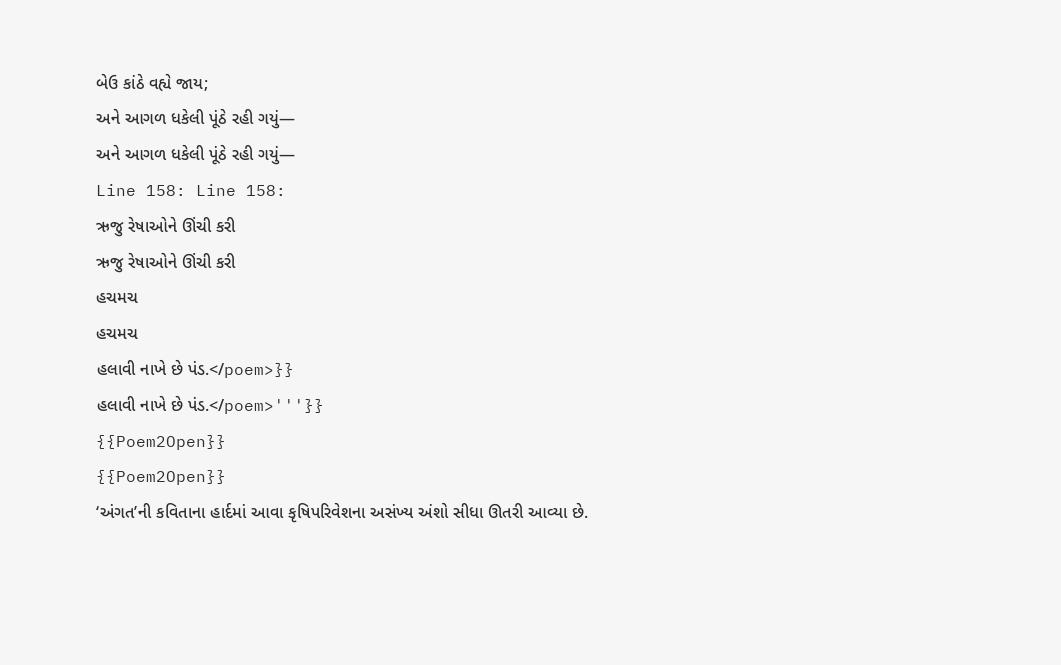બેઉ કાંઠે વહ્યે જાય;
અને આગળ ધકેલી પૂંઠે રહી ગયું—
અને આગળ ધકેલી પૂંઠે રહી ગયું—
Line 158: Line 158:
ઋજુ રેષાઓને ઊંચી કરી
ઋજુ રેષાઓને ઊંચી કરી
હચમચ
હચમચ
હલાવી નાખે છે પંડ.</poem>}}
હલાવી નાખે છે પંડ.</poem>'''}}
{{Poem2Open}}
{{Poem2Open}}
‘અંગત’ની કવિતાના હાર્દમાં આવા કૃષિપરિવેશના અસંખ્ય અંશો સીધા ઊતરી આવ્યા છે.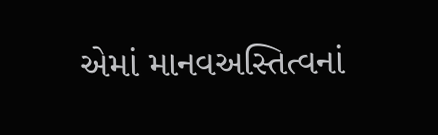એમાં માનવઅસ્તિત્વનાં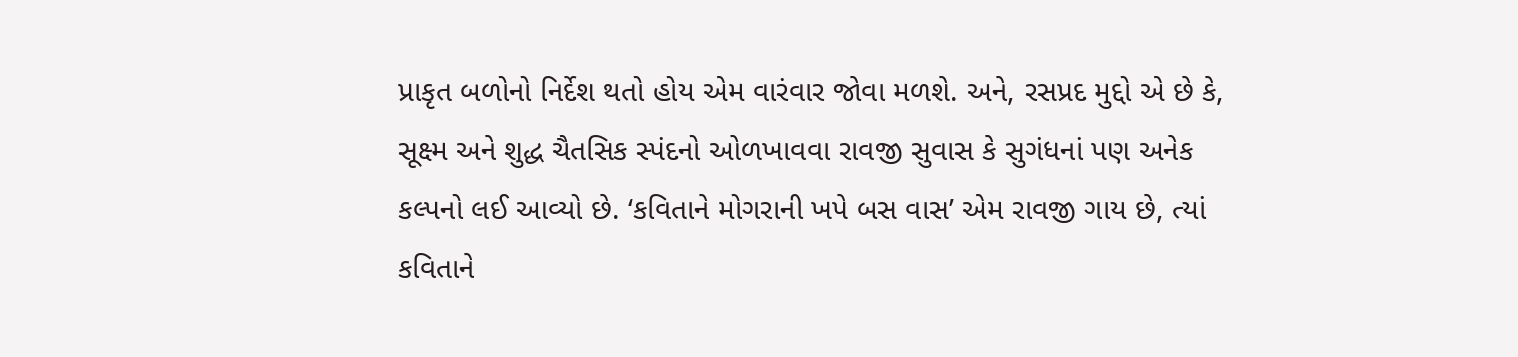પ્રાકૃત બળોનો નિર્દેશ થતો હોય એમ વારંવાર જોવા મળશે. અને, રસપ્રદ મુદ્દો એ છે કે, સૂક્ષ્મ અને શુદ્ધ ચૈતસિક સ્પંદનો ઓળખાવવા રાવજી સુવાસ કે સુગંધનાં પણ અનેક કલ્પનો લઈ આવ્યો છે. ‘કવિતાને મોગરાની ખપે બસ વાસ’ એમ રાવજી ગાય છે, ત્યાં કવિતાને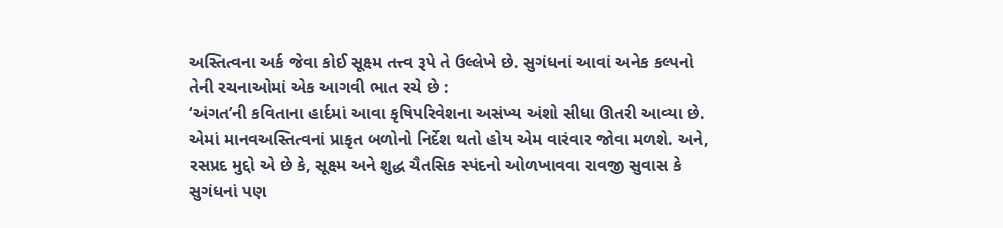અસ્તિત્વના અર્ક જેવા કોઈ સૂક્ષ્મ તત્ત્વ રૂપે તે ઉલ્લેખે છે. સુગંધનાં આવાં અનેક કલ્પનો તેની રચનાઓમાં એક આગવી ભાત રચે છે :
‘અંગત’ની કવિતાના હાર્દમાં આવા કૃષિપરિવેશના અસંખ્ય અંશો સીધા ઊતરી આવ્યા છે. એમાં માનવઅસ્તિત્વનાં પ્રાકૃત બળોનો નિર્દેશ થતો હોય એમ વારંવાર જોવા મળશે. અને, રસપ્રદ મુદ્દો એ છે કે, સૂક્ષ્મ અને શુદ્ધ ચૈતસિક સ્પંદનો ઓળખાવવા રાવજી સુવાસ કે સુગંધનાં પણ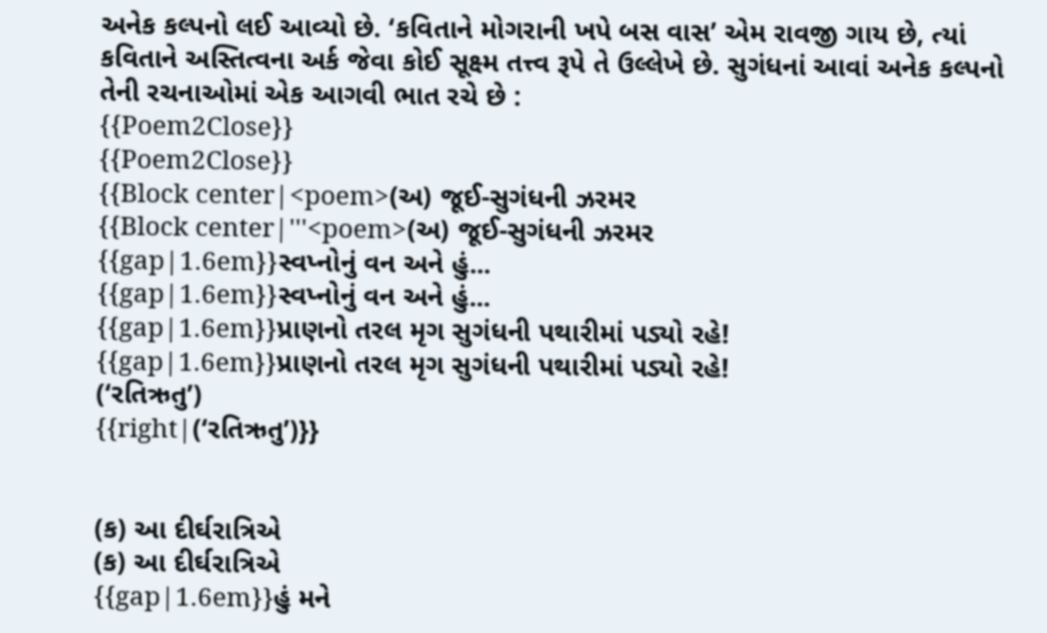અનેક કલ્પનો લઈ આવ્યો છે. ‘કવિતાને મોગરાની ખપે બસ વાસ’ એમ રાવજી ગાય છે, ત્યાં કવિતાને અસ્તિત્વના અર્ક જેવા કોઈ સૂક્ષ્મ તત્ત્વ રૂપે તે ઉલ્લેખે છે. સુગંધનાં આવાં અનેક કલ્પનો તેની રચનાઓમાં એક આગવી ભાત રચે છે :
{{Poem2Close}}
{{Poem2Close}}
{{Block center|<poem>(અ) જૂઈ-સુગંધની ઝરમર
{{Block center|'''<poem>(અ) જૂઈ-સુગંધની ઝરમર
{{gap|1.6em}}સ્વપ્નોનું વન અને હું...
{{gap|1.6em}}સ્વપ્નોનું વન અને હું...
{{gap|1.6em}}પ્રાણનો તરલ મૃગ સુગંધની પથારીમાં પડ્યો રહે!
{{gap|1.6em}}પ્રાણનો તરલ મૃગ સુગંધની પથારીમાં પડ્યો રહે!
(‘રતિઋતુ’)
{{right|(‘રતિઋતુ’)}}


(ક) આ દીર્ઘરાત્રિએ
(ક) આ દીર્ઘરાત્રિએ
{{gap|1.6em}}હું મને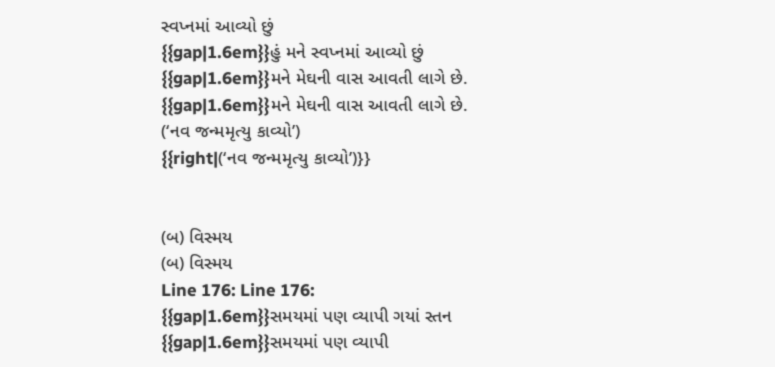સ્વપ્નમાં આવ્યો છું
{{gap|1.6em}}હું મને સ્વપ્નમાં આવ્યો છું
{{gap|1.6em}}મને મેઘની વાસ આવતી લાગે છે.
{{gap|1.6em}}મને મેઘની વાસ આવતી લાગે છે.
(‘નવ જન્મમૃત્યુ કાવ્યો’)
{{right|(‘નવ જન્મમૃત્યુ કાવ્યો’)}}


(બ) વિસ્મય
(બ) વિસ્મય
Line 176: Line 176:
{{gap|1.6em}}સમયમાં પણ વ્યાપી ગયાં સ્તન
{{gap|1.6em}}સમયમાં પણ વ્યાપી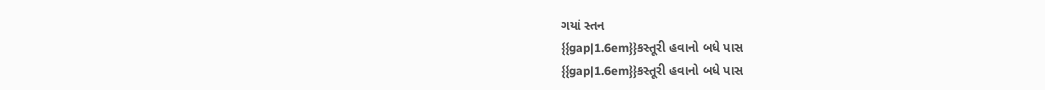ગયાં સ્તન
{{gap|1.6em}}કસ્તૂરી હવાનો બધે પાસ
{{gap|1.6em}}કસ્તૂરી હવાનો બધે પાસ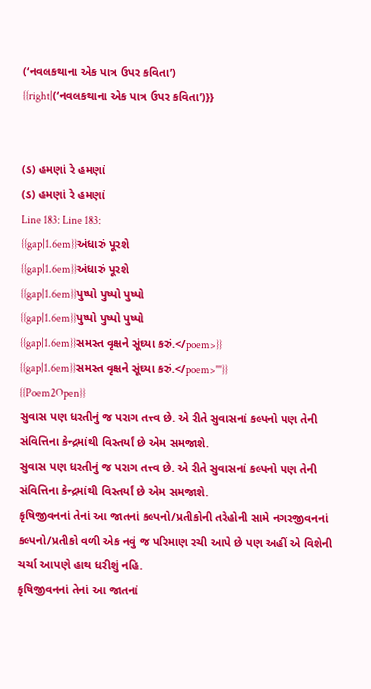(‘નવલકથાના એક પાત્ર ઉપર કવિતા’)
{{right|(‘નવલકથાના એક પાત્ર ઉપર કવિતા’)}}


(ડ) હમણાં રે હમણાં
(ડ) હમણાં રે હમણાં
Line 183: Line 183:
{{gap|1.6em}}અંધારું પૂરશે
{{gap|1.6em}}અંધારું પૂરશે
{{gap|1.6em}}પુષ્પો પુષ્પો પુષ્પો
{{gap|1.6em}}પુષ્પો પુષ્પો પુષ્પો
{{gap|1.6em}}સમસ્ત વૃક્ષને સૂંઘ્યા કરું.</poem>}}
{{gap|1.6em}}સમસ્ત વૃક્ષને સૂંઘ્યા કરું.</poem>'''}}
{{Poem2Open}}
સુવાસ પણ ધરતીનું જ પરાગ તત્ત્વ છે. એ રીતે સુવાસનાં કલ્પનો ૫ણ તેની સંવિત્તિના કેન્દ્રમાંથી વિસ્તર્યાં છે એમ સમજાશે.
સુવાસ પણ ધરતીનું જ પરાગ તત્ત્વ છે. એ રીતે સુવાસનાં કલ્પનો ૫ણ તેની સંવિત્તિના કેન્દ્રમાંથી વિસ્તર્યાં છે એમ સમજાશે.
કૃષિજીવનનાં તેનાં આ જાતનાં કલ્પનો/પ્રતીકોની તરેહોની સામે નગરજીવનનાં કલ્પનો/પ્રતીકો વળી એક નવું જ પરિમાણ રચી આપે છે પણ અહીં એ વિશેની ચર્ચા આપણે હાથ ધરીશું નહિ.
કૃષિજીવનનાં તેનાં આ જાતનાં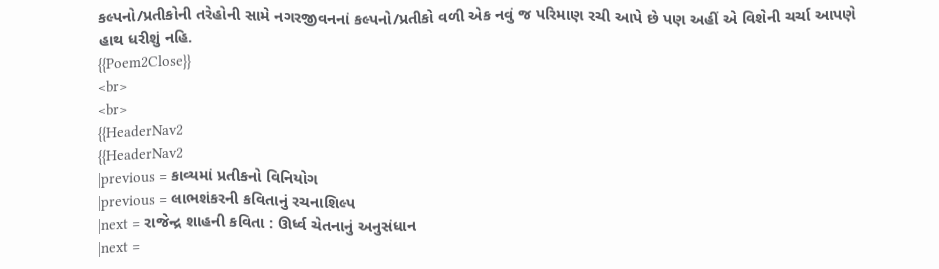કલ્પનો/પ્રતીકોની તરેહોની સામે નગરજીવનનાં કલ્પનો/પ્રતીકો વળી એક નવું જ પરિમાણ રચી આપે છે પણ અહીં એ વિશેની ચર્ચા આપણે હાથ ધરીશું નહિ.
{{Poem2Close}}
<br>
<br>
{{HeaderNav2
{{HeaderNav2
|previous = કાવ્યમાં પ્રતીકનો વિનિયોગ
|previous = લાભશંકરની કવિતાનું રચનાશિલ્પ
|next = રાજેન્દ્ર શાહની કવિતા : ઊર્ધ્વ ચેતનાનું અનુસંધાન
|next =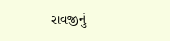રાવજીનું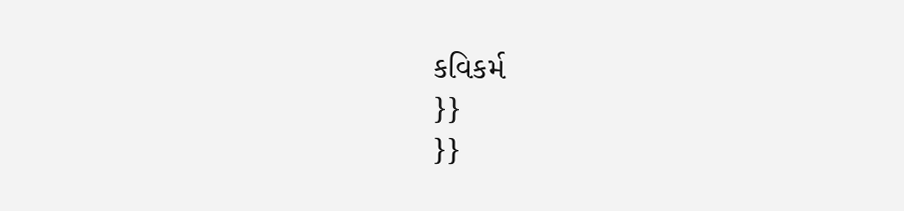કવિકર્મ
}}
}}